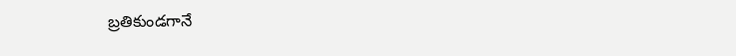బ్రతికుండగానే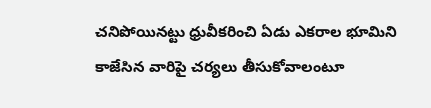చనిపోయినట్టు ధ్రువీకరించి ఏడు ఎకరాల భూమిని కాజేసిన వారిపై చర్యలు తీసుకోవాలంటూ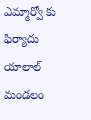ఎమ్మార్వో కు ఫిర్యాదు
యాలాల్ మండలం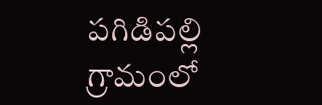పగిడిపల్లి గ్రామంలో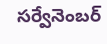సర్వేనెంబర్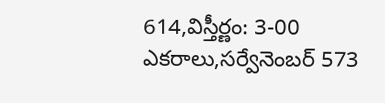614,విస్తీర్ణం: 3-00 ఎకరాలు,సర్వేనెంబర్ 573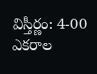విస్తీర్ణం: 4-00 ఎకరాల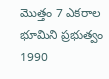మొత్తం 7 ఎకరాల భూమిని ప్రభుత్వం 1990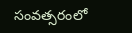సంవత్సరంలో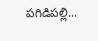పగిడిపల్లి...